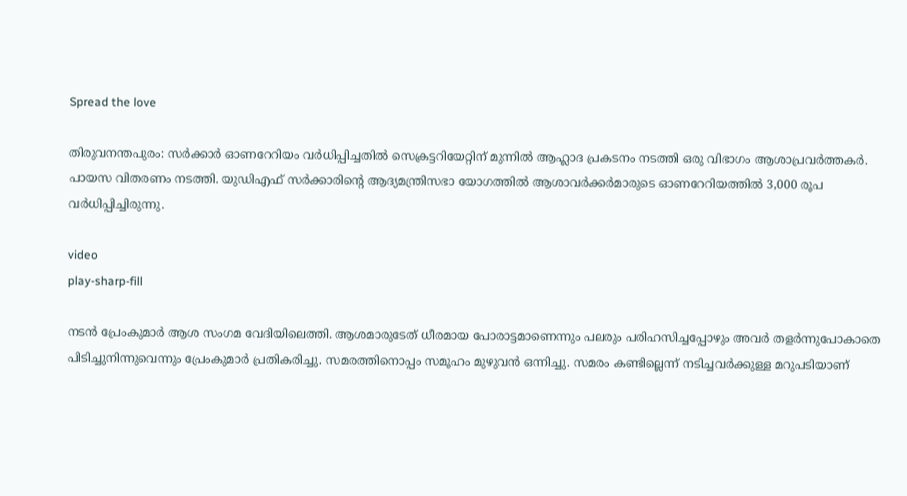Spread the love

തിരുവനന്തപുരം: സര്‍ക്കാര്‍ ഓണറേറിയം വര്‍ധിപ്പിച്ചതില്‍ സെക്രട്ടറിയേറ്റിന് മുന്നില്‍ ആഹ്ലാദ പ്രകടനം നടത്തി ഒരു വിഭാഗം ആശാപ്രവര്‍ത്തകര്‍.
പായസ വിതരണം നടത്തി. യുഡിഎഫ് സര്‍ക്കാരിന്റെ ആദ്യമന്ത്രിസഭാ യോഗത്തില്‍ ആശാവര്‍ക്കര്‍മാരുടെ ഓണറേറിയത്തില്‍ 3,000 രൂപ വര്‍ധിപ്പിച്ചിരുന്നു.

video
play-sharp-fill

നടന്‍ പ്രേംകുമാര്‍ ആശ സംഗമ വേദിയിലെത്തി. ആശമാരുടേത് ധീരമായ പോരാട്ടമാണെന്നും പലരും പരിഹസിച്ചപ്പോഴും അവര്‍ തളര്‍ന്നുപോകാതെ പിടിച്ചുനിന്നുവെന്നും പ്രേംകുമാര്‍ പ്രതികരിച്ചു. സമരത്തിനൊപ്പം സമൂഹം മുഴുവന്‍ ഒന്നിച്ചു. സമരം കണ്ടില്ലെന്ന് നടിച്ചവര്‍ക്കുള്ള മറുപടിയാണ്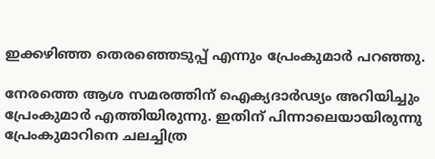ഇക്കഴിഞ്ഞ തെരഞ്ഞെടുപ്പ് എന്നും പ്രേംകുമാര്‍ പറഞ്ഞു.

നേരത്തെ ആശ സമരത്തിന് ഐക്യദാര്‍ഢ്യം അറിയിച്ചും പ്രേംകുമാര്‍ എത്തിയിരുന്നു. ഇതിന് പിന്നാലെയായിരുന്നു പ്രേംകുമാറിനെ ചലച്ചിത്ര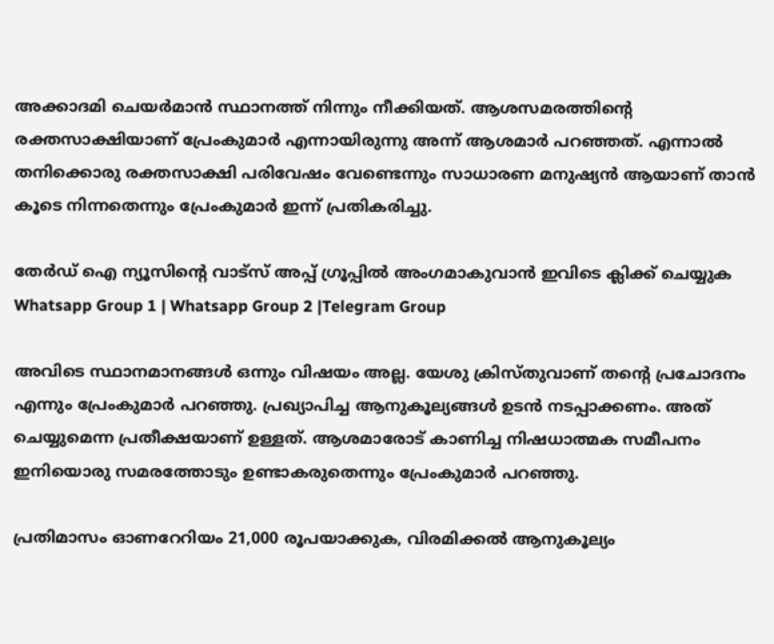അക്കാദമി ചെയര്‍മാന്‍ സ്ഥാനത്ത് നിന്നും നീക്കിയത്. ആശസമരത്തിന്റെ രക്തസാക്ഷിയാണ് പ്രേംകുമാര്‍ എന്നായിരുന്നു അന്ന് ആശമാര്‍ പറഞ്ഞത്. എന്നാല്‍ തനിക്കൊരു രക്തസാക്ഷി പരിവേഷം വേണ്ടെന്നും സാധാരണ മനുഷ്യന്‍ ആയാണ് താന്‍ കൂടെ നിന്നതെന്നും പ്രേംകുമാര്‍ ഇന്ന് പ്രതികരിച്ചു.

തേർഡ് ഐ ന്യൂസിന്റെ വാട്സ് അപ്പ് ഗ്രൂപ്പിൽ അംഗമാകുവാൻ ഇവിടെ ക്ലിക്ക് ചെയ്യുക
Whatsapp Group 1 | Whatsapp Group 2 |Telegram Group

അവിടെ സ്ഥാനമാനങ്ങള്‍ ഒന്നും വിഷയം അല്ല. യേശു ക്രിസ്തുവാണ് തന്റെ പ്രചോദനം എന്നും പ്രേംകുമാര്‍ പറഞ്ഞു. പ്രഖ്യാപിച്ച ആനുകൂല്യങ്ങള്‍ ഉടന്‍ നടപ്പാക്കണം. അത് ചെയ്യുമെന്ന പ്രതീക്ഷയാണ് ഉള്ളത്. ആശമാരോട് കാണിച്ച നിഷധാത്മക സമീപനം ഇനിയൊരു സമരത്തോടും ഉണ്ടാകരുതെന്നും പ്രേംകുമാര്‍ പറഞ്ഞു.

പ്രതിമാസം ഓണറേറിയം 21,000 രൂപയാക്കുക, വിരമിക്കല്‍ ആനുകൂല്യം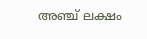അഞ്ച് ലക്ഷം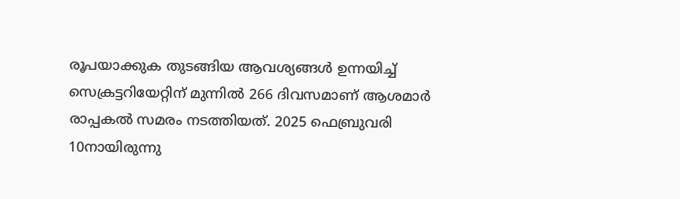രൂപയാക്കുക തുടങ്ങിയ ആവശ്യങ്ങള്‍ ഉന്നയിച്ച്‌ സെക്രട്ടറിയേറ്റിന് മുന്നില്‍ 266 ദിവസമാണ് ആശമാര്‍ രാപ്പകല്‍ സമരം നടത്തിയത്. 2025 ഫെബ്രുവരി 10നായിരുന്നു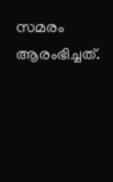സമരം ആരംഭിച്ചത്.